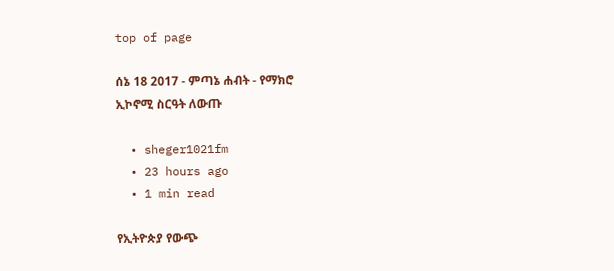top of page

ሰኔ 18 2017 - ምጣኔ ሐብት - የማክሮ ኢኮኖሚ ስርዓት ለውጡ

  • sheger1021fm
  • 23 hours ago
  • 1 min read

የኢትዮጵያ የውጭ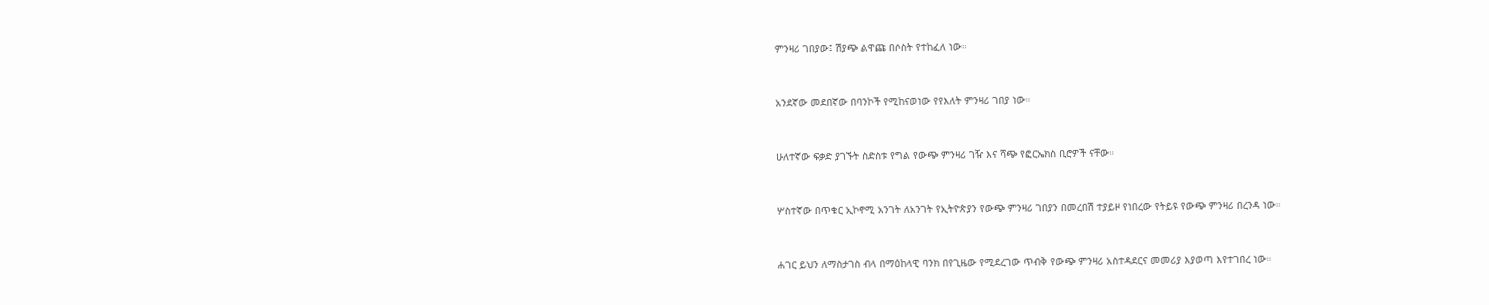ምንዛሪ ገበያው፤ ሽያጭ ልዋጩ በሶስት የተከፈለ ነው።


አንደኛው መደበኛው በባንኮች የሚከናወነው የየእለት ምንዛሪ ገበያ ነው።


ሁለተኛው ፍቃድ ያገኙት ስድስቱ የግል የውጭ ምንዛሪ ገዥ እና ሻጭ የፎርኤክስ ቢሮዎች ናቸው።


ሦስተኛው በጥቁር ኢኮኖሚ አንገት ለአንገት የኢትዮጵያን የውጭ ምንዛሪ ገበያን በመረበሽ ተያይዞ የነበረው የትይዩ የውጭ ምንዛሪ በረንዳ ነው።


ሐገር ይህን ለማስታገስ ብላ በማዕከላዊ ባንክ በየጊዜው የሚደረገው ጥብቅ የውጭ ምንዛሪ አስተዳደርና መመሪያ እያወጣ እየተገበረ ነው።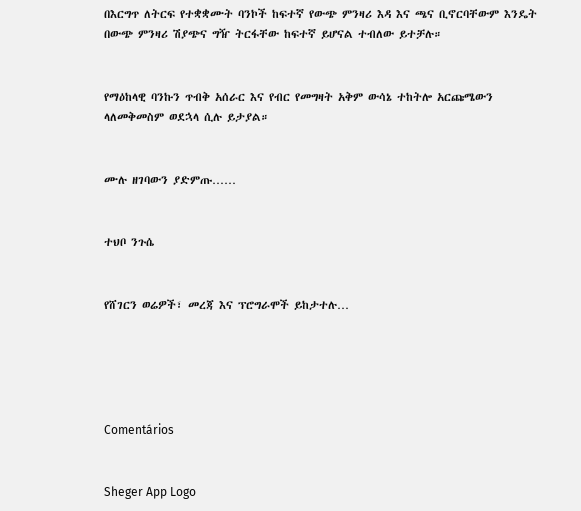በእርግጥ ለትርፍ የተቋቋሙት ባንኮች ከፍተኛ የውጭ ምንዛሪ እዳ እና ጫና ቢኖርባቸውም እንዴት በውጭ ምንዛሪ ሽያጭና ግዥ ትርፋቸው ከፍተኛ ይሆናል ተብለው ይተቻሉ።


የማዕከላዊ ባንኩን ጥብቅ አሰራር እና የብር የመግዛት አቅም ውሳኔ ተከትሎ አርጩሜውን ላለመቅመስም ወደኋላ ሲሉ ይታያል።


ሙሉ ዘገባውን ያድምጡ……


ተህቦ ንጉሴ


የሸገርን ወሬዎች፣ መረጃ እና ፕሮግራሞች ይከታተሉ…





Comentários


Sheger App Logo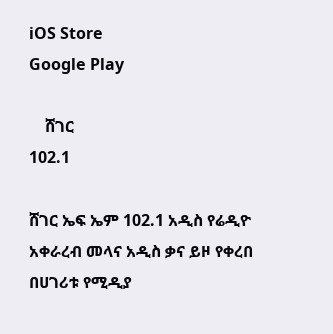iOS Store
Google Play

    ሸገር
102.1

ሸገር ኤፍ ኤም 102.1 አዲስ የሬዲዮ አቀራረብ መላና አዲስ ቃና ይዞ የቀረበ በሀገሪቱ የሚዲያ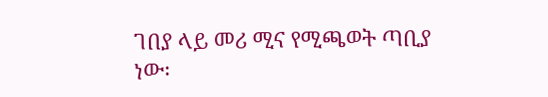ገበያ ላይ መሪ ሚና የሚጫወት ጣቢያ ነው፡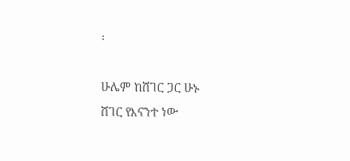፡

ሁሌም ከሸገር ጋር ሁኑ
ሸገር የእናንተ ነው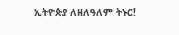ኢትዮጵያ ለዘለዓለም ትኑር!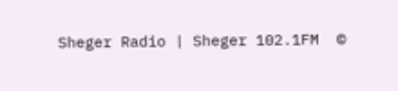Sheger Radio | Sheger 102.1FM  ©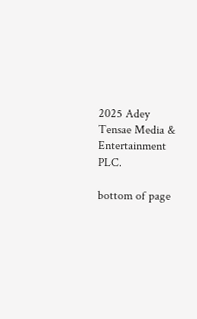2025 Adey Tensae Media & Entertainment PLC.

bottom of page